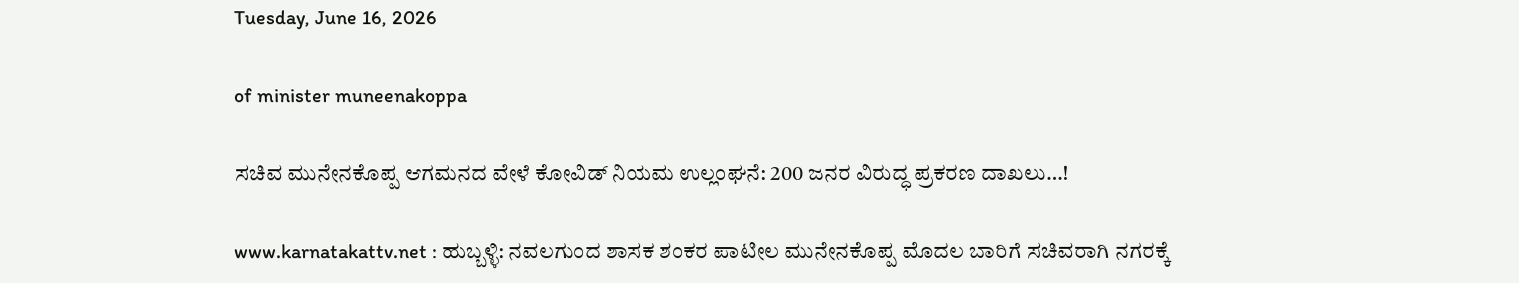Tuesday, June 16, 2026

of minister muneenakoppa

ಸಚಿವ ಮುನೇನಕೊಪ್ಪ ಆಗಮನದ ವೇಳೆ ಕೋವಿಡ್ ನಿಯಮ ಉಲ್ಲಂಘನೆ: 200 ಜನರ ವಿರುದ್ಧ ಪ್ರಕರಣ ದಾಖಲು…!

www.karnatakattv.net : ಹುಬ್ಬಳ್ಳಿ: ನವಲಗುಂದ ಶಾಸಕ ಶಂಕರ ಪಾಟೀಲ ಮುನೇನಕೊಪ್ಪ ಮೊದಲ ಬಾರಿಗೆ ಸಚಿವರಾಗಿ ನಗರಕ್ಕೆ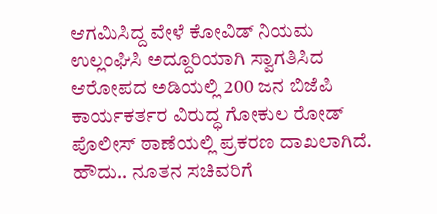ಆಗಮಿಸಿದ್ದ ವೇಳೆ ಕೋವಿಡ್ ನಿಯಮ ಉಲ್ಲಂಘಿಸಿ ಅದ್ದೂರಿಯಾಗಿ ಸ್ವಾಗತಿಸಿದ ಆರೋಪದ ಅಡಿಯಲ್ಲಿ 200 ಜನ ಬಿಜೆಪಿ ಕಾರ್ಯಕರ್ತರ ವಿರುದ್ಧ ಗೋಕುಲ ರೋಡ್ ಪೊಲೀಸ್ ಠಾಣೆಯಲ್ಲಿ ಪ್ರಕರಣ ದಾಖಲಾಗಿದೆ. ಹೌದು.. ನೂತನ ಸಚಿವರಿಗೆ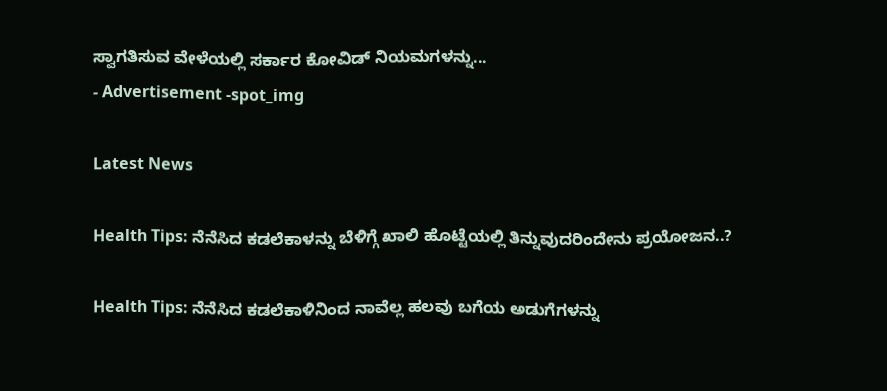ಸ್ವಾಗತಿಸುವ ವೇಳೆಯಲ್ಲಿ ಸರ್ಕಾರ ಕೋವಿಡ್ ನಿಯಮಗಳನ್ನು...
- Advertisement -spot_img

Latest News

Health Tips: ನೆನೆಸಿದ ಕಡಲೆಕಾಳನ್ನು ಬೆಳಿಗ್ಗೆ ಖಾಲಿ ಹೊಟ್ಟೆಯಲ್ಲಿ ತಿನ್ನುವುದರಿಂದೇನು ಪ್ರಯೋಜನ..?

Health Tips: ನೆನೆಸಿದ ಕಡಲೆಕಾಳಿನಿಂದ ನಾವೆಲ್ಲ ಹಲವು ಬಗೆಯ ಅಡುಗೆಗಳನ್ನು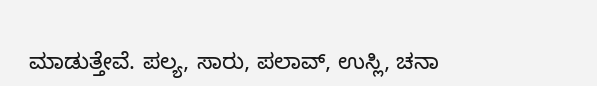ಮಾಡುತ್ತೇವೆ. ಪಲ್ಯ, ಸಾರು, ಪಲಾವ್, ಉಸ್ಲಿ, ಚನಾ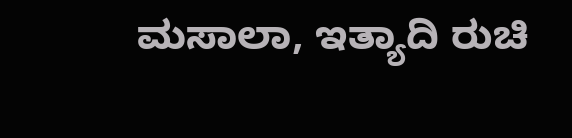ಮಸಾಲಾ, ಇತ್ಯಾದಿ ರುಚಿ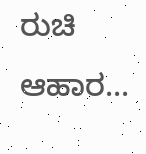ರುಚಿ ಆಹಾರ...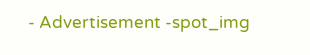- Advertisement -spot_img